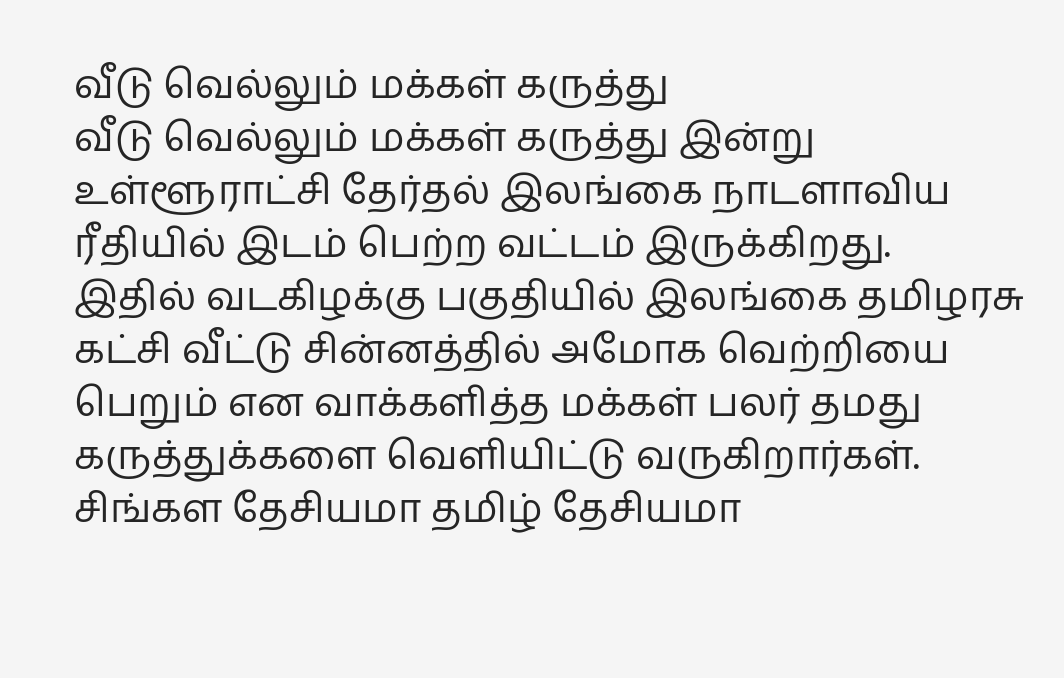வீடு வெல்லும் மக்கள் கருத்து
வீடு வெல்லும் மக்கள் கருத்து இன்று உள்ளூராட்சி தேர்தல் இலங்கை நாடளாவிய ரீதியில் இடம் பெற்ற வட்டம் இருக்கிறது.
இதில் வடகிழக்கு பகுதியில் இலங்கை தமிழரசு கட்சி வீட்டு சின்னத்தில் அமோக வெற்றியை பெறும் என வாக்களித்த மக்கள் பலர் தமது கருத்துக்களை வெளியிட்டு வருகிறார்கள்.
சிங்கள தேசியமா தமிழ் தேசியமா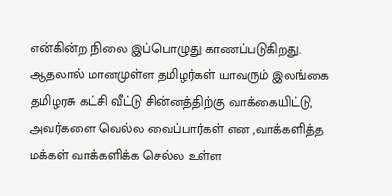என்கின்ற நிலை இப்பொழுது காணப்படுகிறது.
ஆதலால் மானமுள்ள தமிழர்கள் யாவரும் இலங்கை தமிழரசு கட்சி வீட்டு சின்னத்திற்கு வாக்கையிட்டு, அவர்களை வெல்ல வைப்பார்கள் என ,வாக்களித்த மக்கள் வாக்களிக்க செல்ல உள்ள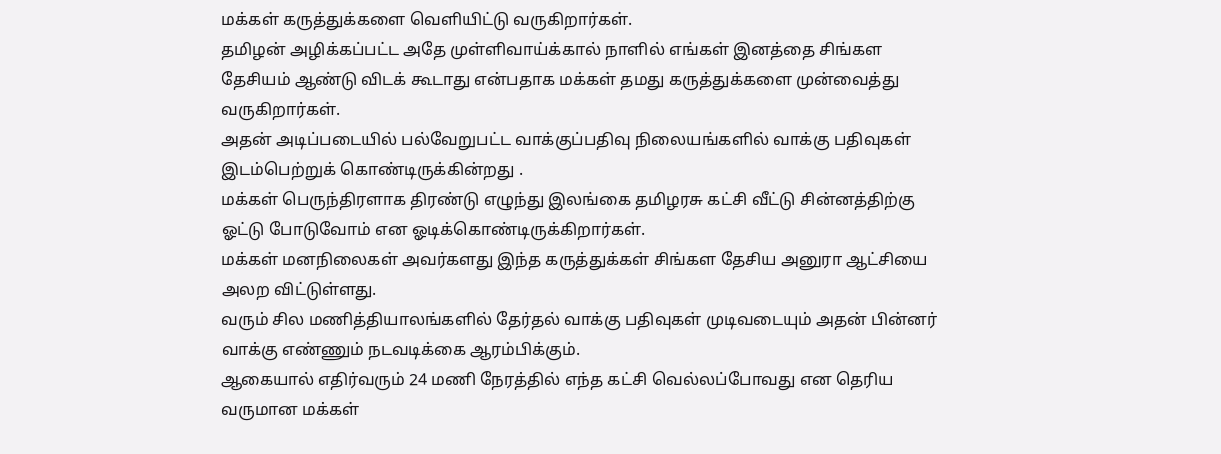மக்கள் கருத்துக்களை வெளியிட்டு வருகிறார்கள்.
தமிழன் அழிக்கப்பட்ட அதே முள்ளிவாய்க்கால் நாளில் எங்கள் இனத்தை சிங்கள தேசியம் ஆண்டு விடக் கூடாது என்பதாக மக்கள் தமது கருத்துக்களை முன்வைத்து வருகிறார்கள்.
அதன் அடிப்படையில் பல்வேறுபட்ட வாக்குப்பதிவு நிலையங்களில் வாக்கு பதிவுகள் இடம்பெற்றுக் கொண்டிருக்கின்றது .
மக்கள் பெருந்திரளாக திரண்டு எழுந்து இலங்கை தமிழரசு கட்சி வீட்டு சின்னத்திற்கு ஓட்டு போடுவோம் என ஓடிக்கொண்டிருக்கிறார்கள்.
மக்கள் மனநிலைகள் அவர்களது இந்த கருத்துக்கள் சிங்கள தேசிய அனுரா ஆட்சியை அலற விட்டுள்ளது.
வரும் சில மணித்தியாலங்களில் தேர்தல் வாக்கு பதிவுகள் முடிவடையும் அதன் பின்னர் வாக்கு எண்ணும் நடவடிக்கை ஆரம்பிக்கும்.
ஆகையால் எதிர்வரும் 24 மணி நேரத்தில் எந்த கட்சி வெல்லப்போவது என தெரிய வருமான மக்கள்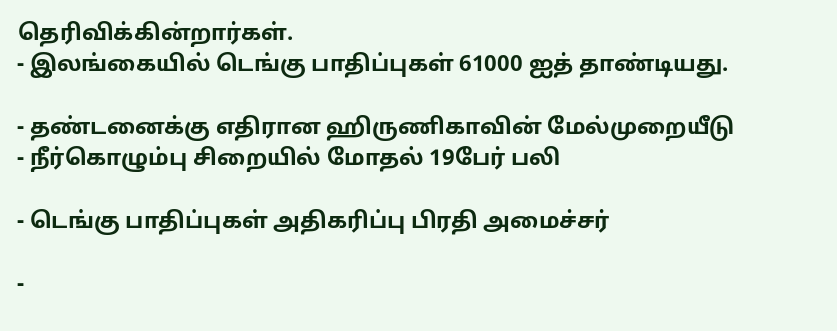தெரிவிக்கின்றார்கள்.
- இலங்கையில் டெங்கு பாதிப்புகள் 61000 ஐத் தாண்டியது.

- தண்டனைக்கு எதிரான ஹிருணிகாவின் மேல்முறையீடு
- நீர்கொழும்பு சிறையில் மோதல் 19பேர் பலி

- டெங்கு பாதிப்புகள் அதிகரிப்பு பிரதி அமைச்சர்

-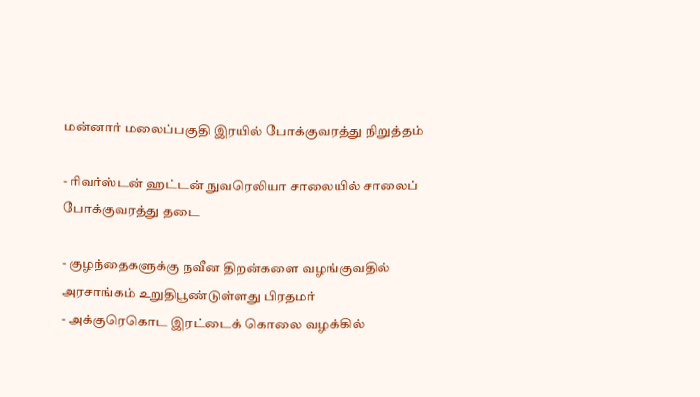மன்னார் மலைப்பகுதி இரயில் போக்குவரத்து நிறுத்தம்

- ரிவர்ஸ்டன் ஹட்டன் நுவரெலியா சாலையில் சாலைப் போக்குவரத்து தடை

- குழந்தைகளுக்கு நவீன திறன்களை வழங்குவதில் அரசாங்கம் உறுதிபூண்டுள்ளது பிரதமர்
- அக்குரெகொட இரட்டைக் கொலை வழக்கில்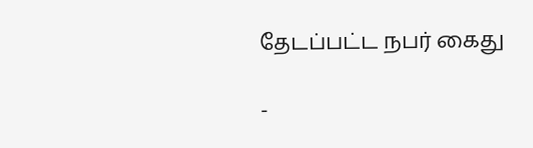தேடப்பட்ட நபர் கைது

-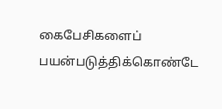கைபேசிகளைப் பயன்படுத்திக்கொண்டே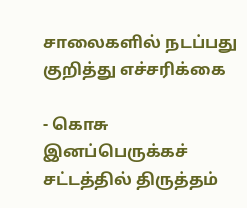சாலைகளில் நடப்பது குறித்து எச்சரிக்கை

- கொசு இனப்பெருக்கச் சட்டத்தில் திருத்தம்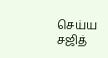செய்ய சஜித்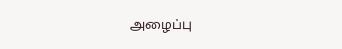அழைப்பு